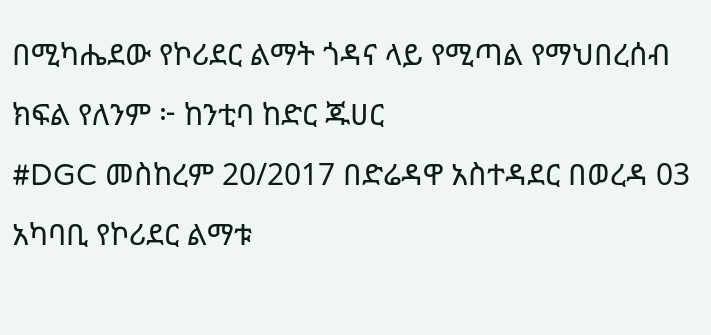በሚካሔደው የኮሪደር ልማት ጎዳና ላይ የሚጣል የማህበረሰብ ክፍል የለንም ፦ ከንቲባ ከድር ጁሀር
#DGC መስከረም 20/2017 በድሬዳዋ አስተዳደር በወረዳ 03 አካባቢ የኮሪደር ልማቱ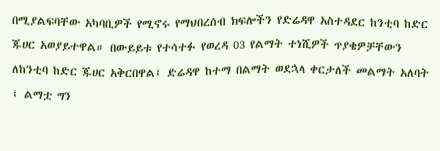በሚያልፍባቸው አካባቢዎች የሚኖሩ የማህበረሰብ ክፍሎችን የድሬዳዋ አስተዳደር ከንቲባ ከድር ጁሀር አወያይተዋል። በውይይቱ የተሳተፉ የወረዳ 03 የልማት ተነሺዎች ጥያቄዎቻቸውን ለከንቲባ ከድር ጁሀር አቅርበዋል፤ ድሬዳዋ ከተማ በልማት ወደኋላ ቀርታለች መልማት አለባት ፤ ልማቷ ግን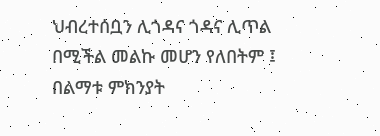ህብረተሰቧን ሊጎዳና ጎዳና ሊጥል በሚችል መልኩ መሆን የለበትም ፤ በልማቱ ምክንያት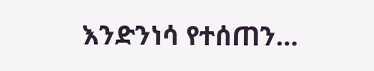እንድንነሳ የተሰጠን…